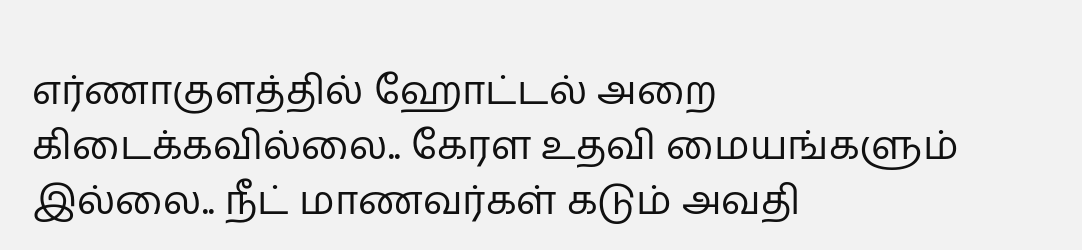எர்ணாகுளத்தில் ஹோட்டல் அறை கிடைக்கவில்லை.. கேரள உதவி மையங்களும் இல்லை.. நீட் மாணவர்கள் கடும் அவதி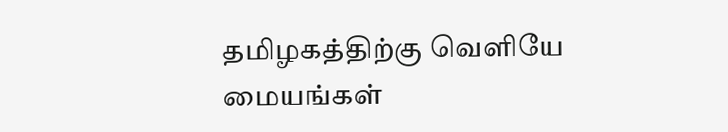தமிழகத்திற்கு வெளியே மையங்கள்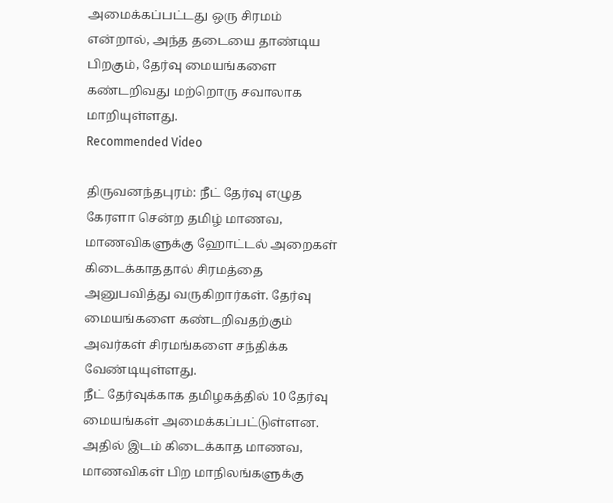அமைக்கப்பட்டது ஒரு சிரமம் என்றால், அந்த தடையை தாண்டிய பிறகும், தேர்வு மையங்களை கண்டறிவது மற்றொரு சவாலாக மாறியுள்ளது.
Recommended Video

திருவனந்தபுரம்: நீட் தேர்வு எழுத கேரளா சென்ற தமிழ் மாணவ, மாணவிகளுக்கு ஹோட்டல் அறைகள் கிடைக்காததால் சிரமத்தை அனுபவித்து வருகிறார்கள். தேர்வு மையங்களை கண்டறிவதற்கும் அவர்கள் சிரமங்களை சந்திக்க வேண்டியுள்ளது.
நீட் தேர்வுக்காக தமிழகத்தில் 10 தேர்வு மையங்கள் அமைக்கப்பட்டுள்ளன. அதில் இடம் கிடைக்காத மாணவ, மாணவிகள் பிற மாநிலங்களுக்கு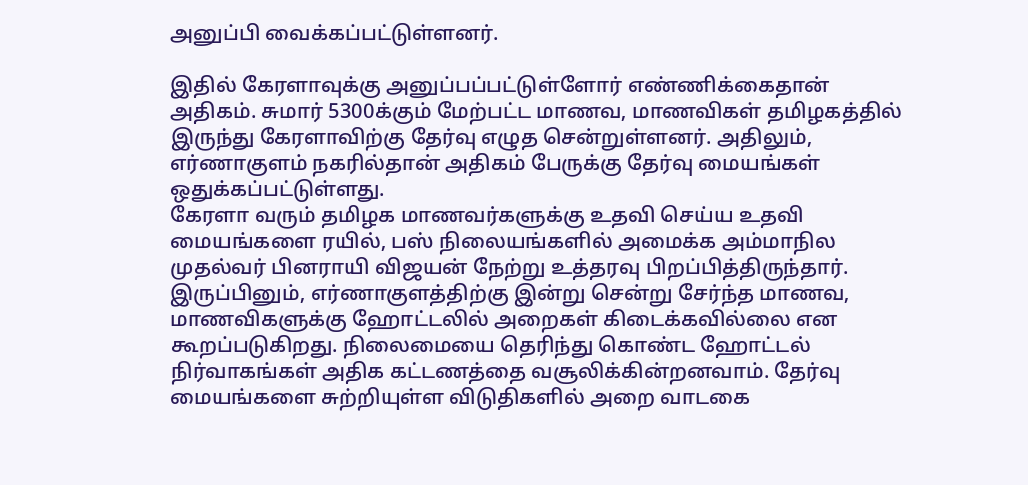அனுப்பி வைக்கப்பட்டுள்ளனர்.

இதில் கேரளாவுக்கு அனுப்பப்பட்டுள்ளோர் எண்ணிக்கைதான் அதிகம். சுமார் 5300க்கும் மேற்பட்ட மாணவ, மாணவிகள் தமிழகத்தில் இருந்து கேரளாவிற்கு தேர்வு எழுத சென்றுள்ளனர். அதிலும், எர்ணாகுளம் நகரில்தான் அதிகம் பேருக்கு தேர்வு மையங்கள் ஒதுக்கப்பட்டுள்ளது.
கேரளா வரும் தமிழக மாணவர்களுக்கு உதவி செய்ய உதவி மையங்களை ரயில், பஸ் நிலையங்களில் அமைக்க அம்மாநில முதல்வர் பினராயி விஜயன் நேற்று உத்தரவு பிறப்பித்திருந்தார்.
இருப்பினும், எர்ணாகுளத்திற்கு இன்று சென்று சேர்ந்த மாணவ, மாணவிகளுக்கு ஹோட்டலில் அறைகள் கிடைக்கவில்லை என கூறப்படுகிறது. நிலைமையை தெரிந்து கொண்ட ஹோட்டல் நிர்வாகங்கள் அதிக கட்டணத்தை வசூலிக்கின்றனவாம். தேர்வு மையங்களை சுற்றியுள்ள விடுதிகளில் அறை வாடகை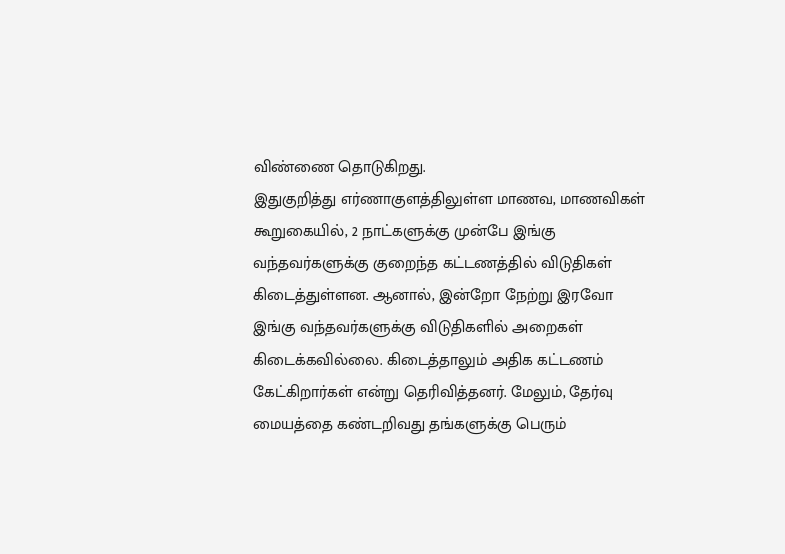விண்ணை தொடுகிறது.
இதுகுறித்து எர்ணாகுளத்திலுள்ள மாணவ, மாணவிகள் கூறுகையில், 2 நாட்களுக்கு முன்பே இங்கு வந்தவர்களுக்கு குறைந்த கட்டணத்தில் விடுதிகள் கிடைத்துள்ளன. ஆனால், இன்றோ நேற்று இரவோ இங்கு வந்தவர்களுக்கு விடுதிகளில் அறைகள் கிடைக்கவில்லை. கிடைத்தாலும் அதிக கட்டணம் கேட்கிறார்கள் என்று தெரிவித்தனர். மேலும், தேர்வு மையத்தை கண்டறிவது தங்களுக்கு பெரும்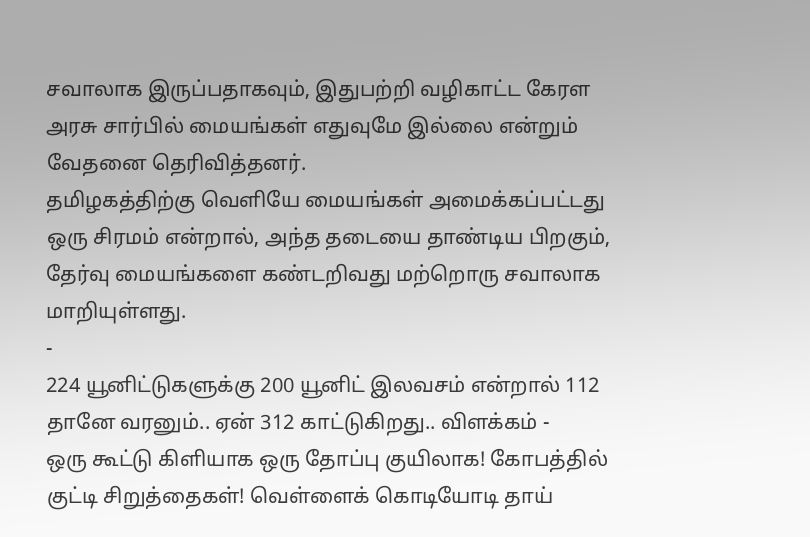சவாலாக இருப்பதாகவும், இதுபற்றி வழிகாட்ட கேரள அரசு சார்பில் மையங்கள் எதுவுமே இல்லை என்றும் வேதனை தெரிவித்தனர்.
தமிழகத்திற்கு வெளியே மையங்கள் அமைக்கப்பட்டது ஒரு சிரமம் என்றால், அந்த தடையை தாண்டிய பிறகும், தேர்வு மையங்களை கண்டறிவது மற்றொரு சவாலாக மாறியுள்ளது.
-
224 யூனிட்டுகளுக்கு 200 யூனிட் இலவசம் என்றால் 112 தானே வரனும்.. ஏன் 312 காட்டுகிறது.. விளக்கம் -
ஒரு கூட்டு கிளியாக ஒரு தோப்பு குயிலாக! கோபத்தில் குட்டி சிறுத்தைகள்! வெள்ளைக் கொடியோடி தாய்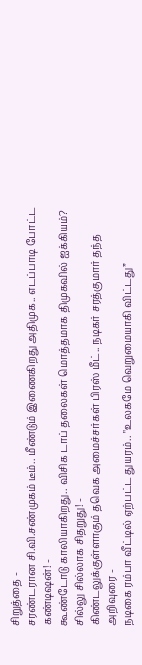சிறுத்தை -
சரண்டரான சி.வி.சண்முகம் டீம்.. மீண்டும் இணைகிறது அதிமுக.. எடப்பாடி போட்ட கண்டிஷன்! -
கூண்டோடு காலியாகிறது.. விசிக டாப் தலைகள் மொத்தமாக திமுகவில் ஐக்கியம்? சில்லு சில்லாக சிதறுது! -
கிண்டலுக்குள்ளாகும் தவெக அமைச்சர்கள் பிரஸ் மீட்.. நடிகர் சரத்குமார் தந்த அறிவுரை -
நடிகை ரம்பா வீட்டில் ஏற்பட்ட துயரம்.. "உலகமே வெறுமையாகி விட்டது”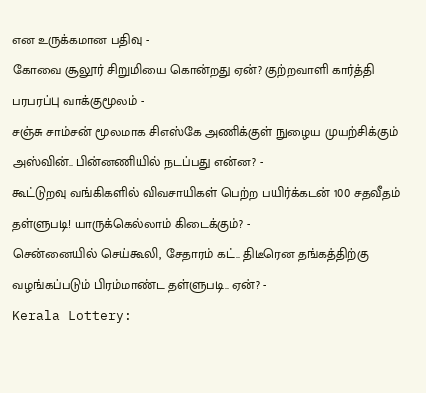என உருக்கமான பதிவு -
கோவை சூலூர் சிறுமியை கொன்றது ஏன்? குற்றவாளி கார்த்தி பரபரப்பு வாக்குமூலம் -
சஞ்சு சாம்சன் மூலமாக சிஎஸ்கே அணிக்குள் நுழைய முயற்சிக்கும் அஸ்வின்.. பின்னணியில் நடப்பது என்ன? -
கூட்டுறவு வங்கிகளில் விவசாயிகள் பெற்ற பயிர்க்கடன் 100 சதவீதம் தள்ளுபடி! யாருக்கெல்லாம் கிடைக்கும்? -
சென்னையில் செய்கூலி, சேதாரம் கட்.. திடீரென தங்கத்திற்கு வழங்கப்படும் பிரம்மாண்ட தள்ளுபடி.. ஏன்? -
Kerala Lottery: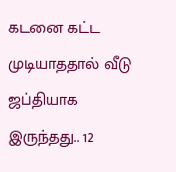கடனை கட்ட முடியாததால் வீடு ஜப்தியாக இருந்தது.. 12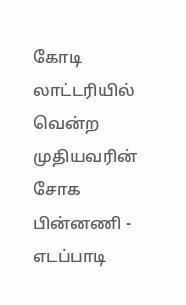கோடி லாட்டரியில் வென்ற முதியவரின் சோக பின்னணி -
எடப்பாடி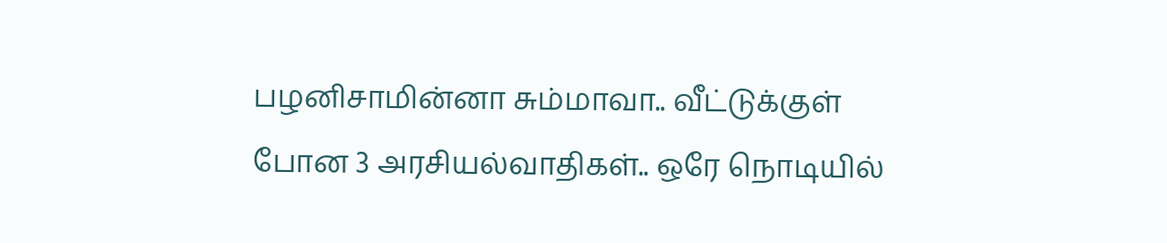பழனிசாமின்னா சும்மாவா.. வீட்டுக்குள் போன 3 அரசியல்வாதிகள்.. ஒரே நொடியில்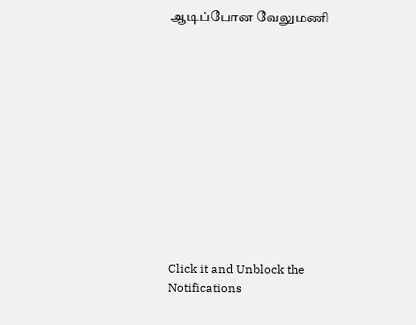ஆடிப்போன வேலுமணி












Click it and Unblock the Notifications